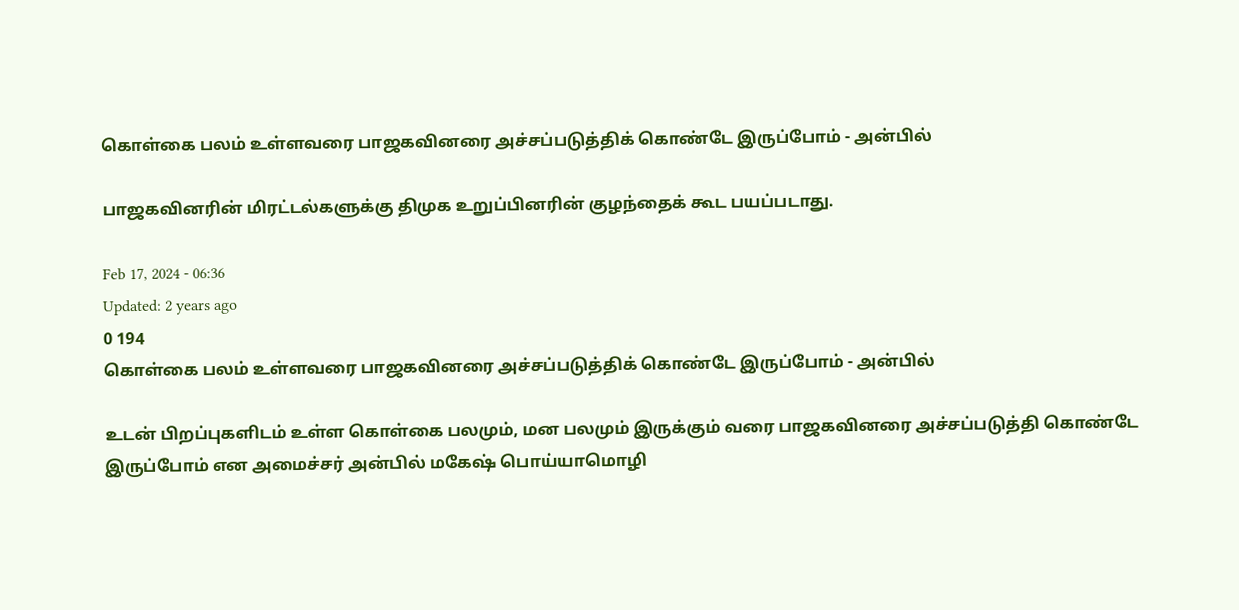கொள்கை பலம் உள்ளவரை பாஜகவினரை அச்சப்படுத்திக் கொண்டே இருப்போம் - அன்பில்

பாஜகவினரின் மிரட்டல்களுக்கு திமுக உறுப்பினரின் குழந்தைக் கூட பயப்படாது.

Feb 17, 2024 - 06:36
Updated: 2 years ago
0 194
கொள்கை பலம் உள்ளவரை பாஜகவினரை அச்சப்படுத்திக் கொண்டே இருப்போம் - அன்பில்

உடன் பிறப்புகளிடம் உள்ள கொள்கை பலமும், மன பலமும் இருக்கும் வரை பாஜகவினரை அச்சப்படுத்தி கொண்டே இருப்போம் என அமைச்சர் அன்பில் மகேஷ் பொய்யாமொழி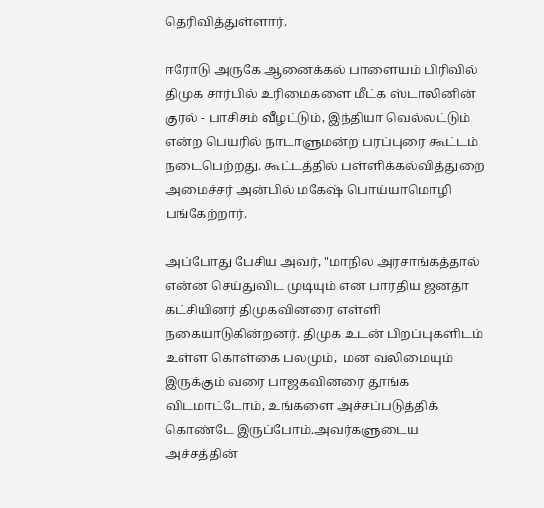தெரிவித்துள்ளார்.

ஈரோடு அருகே ஆனைக்கல் பாளையம் பிரிவில் திமுக சார்பில் உரிமைகளை மீட்க ஸ்டாலினின் குரல் - பாசிசம் வீழட்டும், இந்தியா வெல்லட்டும் என்ற பெயரில் நாடாளுமன்ற பரப்புரை கூட்டம் நடைபெற்றது. கூட்டத்தில் பள்ளிக்கல்வித்துறை அமைச்சர் அன்பில் மகேஷ் பொய்யாமொழி பங்கேற்றார்.

அப்போது பேசிய அவர், "மாநில அரசாங்கத்தால் என்ன செய்துவிட முடியும் என பாரதிய ஜனதா கட்சியினர் திமுகவினரை எள்ளி நகையாடுகின்றனர். திமுக உடன் பிறப்புகளிடம் உள்ள கொள்கை பலமும்,  மன வலிமையும்  இருக்கும் வரை பாஜகவினரை தூங்க விடமாட்டோம், உங்களை அச்சப்படுத்திக் கொண்டே இருப்போம்.அவர்களுடைய அச்சத்தின்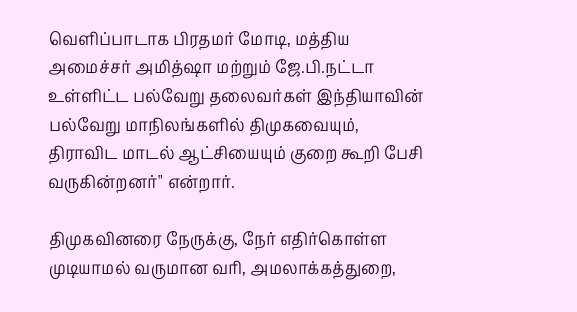வெளிப்பாடாக பிரதமர் மோடி, மத்திய அமைச்சர் அமித்ஷா மற்றும் ஜே.பி.நட்டா உள்ளிட்ட பல்வேறு தலைவர்கள் இந்தியாவின் பல்வேறு மாநிலங்களில் திமுகவையும், திராவிட மாடல் ஆட்சியையும் குறை கூறி பேசி வருகின்றனர்" என்றார்.

திமுகவினரை நேருக்கு, நேர் எதிர்கொள்ள முடியாமல் வருமான வரி, அமலாக்கத்துறை,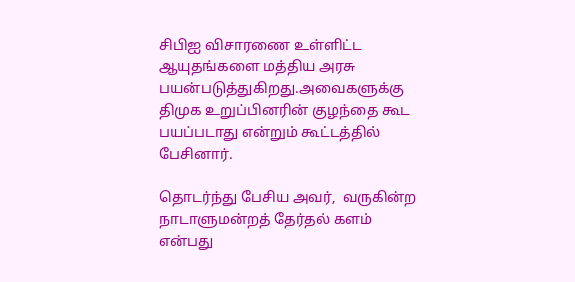சிபிஐ விசாரணை உள்ளிட்ட ஆயுதங்களை மத்திய அரசு பயன்படுத்துகிறது.அவைகளுக்கு திமுக உறுப்பினரின் குழந்தை கூட பயப்படாது என்றும் கூட்டத்தில் பேசினார்.

தொடர்ந்து பேசிய அவர்,  வருகின்ற நாடாளுமன்றத் தேர்தல் களம் என்பது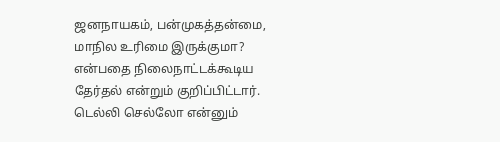ஜனநாயகம், பன்முகத்தன்மை, மாநில உரிமை இருக்குமா? என்பதை நிலைநாட்டக்கூடிய தேர்தல் என்றும் குறிப்பிட்டார். டெல்லி செல்லோ என்னும்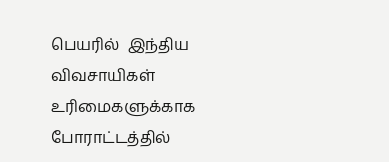பெயரில்  இந்திய விவசாயிகள் உரிமைகளுக்காக போராட்டத்தில்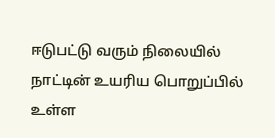ஈடுபட்டு வரும் நிலையில் நாட்டின் உயரிய பொறுப்பில் உள்ள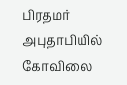பிரதமர் அபுதாபியில் கோவிலை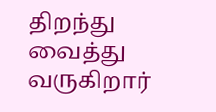திறந்து வைத்து வருகிறார்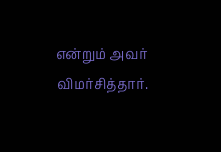என்றும் அவர் விமர்சித்தார்.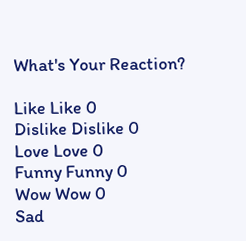What's Your Reaction?

Like Like 0
Dislike Dislike 0
Love Love 0
Funny Funny 0
Wow Wow 0
Sad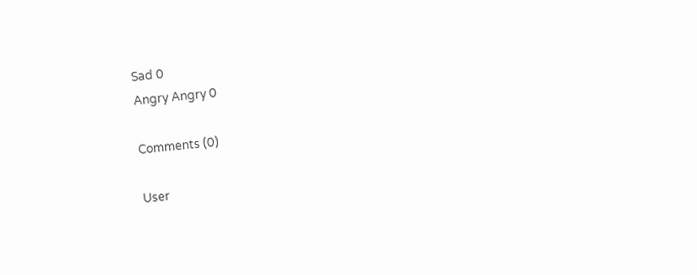Sad 0
Angry Angry 0

Comments (0)

User